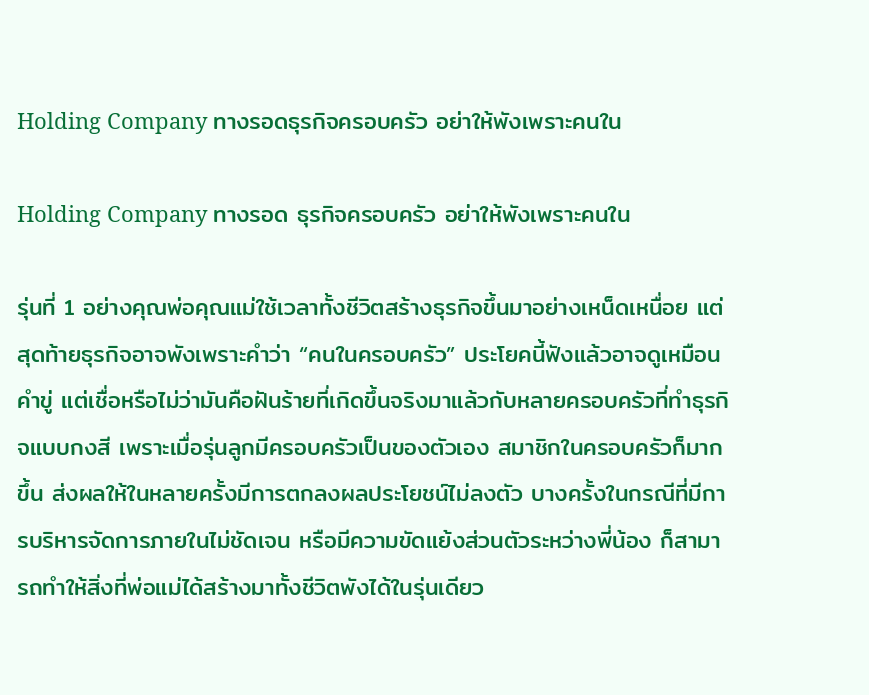Holding Company ทางรอดธุรกิจครอบครัว อย่าให้พังเพราะคนใน

Holding Company ทางรอด ธุรกิจครอบครัว อย่าให้พังเพราะคนใน

รุ่นที่ 1 อย่างคุณพ่อคุณแม่ใช้เวลาทั้งชีวิตสร้างธุรกิจขึ้นมาอย่างเหน็ดเหนื่อย แต่สุดท้ายธุรกิจอาจพังเพราะคำว่า “คนในครอบครัว” ประโยคนี้ฟังแล้วอาจดูเหมือนคำขู่ แต่เชื่อหรือไม่ว่ามันคือฝันร้ายที่เกิดขึ้นจริงมาแล้วกับหลายครอบครัวที่ทำธุรกิจแบบกงสี เพราะเมื่อรุ่นลูกมีครอบครัวเป็นของตัวเอง สมาชิกในครอบครัวก็มากขึ้น ส่งผลให้ในหลายครั้งมีการตกลงผลประโยชน์ไม่ลงตัว บางครั้งในกรณีที่มีการบริหารจัดการภายในไม่ชัดเจน หรือมีความขัดแย้งส่วนตัวระหว่างพี่น้อง ก็สามารถทำให้สิ่งที่พ่อแม่ได้สร้างมาทั้งชีวิตพังได้ในรุ่นเดียว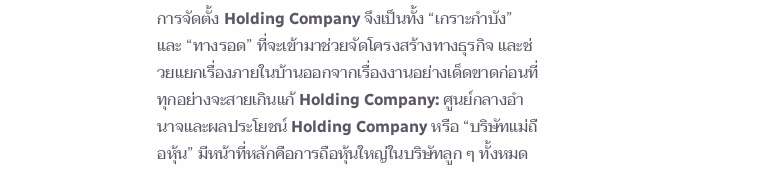การจัดตั้ง Holding Company จึงเป็นทั้ง “เกราะกำบัง” และ “ทางรอด” ที่จะเข้ามาช่วยจัดโครงสร้างทางธุรกิจ และช่วยแยกเรื่องภายในบ้านออกจากเรื่องงานอย่างเด็ดขาดก่อนที่ทุกอย่างจะสายเกินแก้ Holding Company: ศูนย์กลางอำนาจและผลประโยชน์ Holding Company หรือ “บริษัทแม่ถือหุ้น” มีหน้าที่หลักคือการถือหุ้นใหญ่ในบริษัทลูก ๆ ทั้งหมด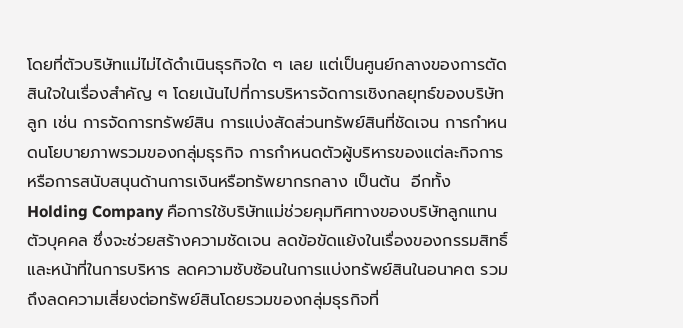โดยที่ตัวบริษัทแม่ไม่ได้ดำเนินธุรกิจใด ๆ เลย แต่เป็นศูนย์กลางของการตัดสินใจในเรื่องสำคัญ ๆ โดยเน้นไปที่การบริหารจัดการเชิงกลยุทธ์ของบริษัทลูก เช่น การจัดการทรัพย์สิน การแบ่งสัดส่วนทรัพย์สินที่ชัดเจน การกำหนดนโยบายภาพรวมของกลุ่มธุรกิจ การกำหนดตัวผู้บริหารของแต่ละกิจการ หรือการสนับสนุนด้านการเงินหรือทรัพยากรกลาง เป็นต้น  อีกทั้ง Holding Company คือการใช้บริษัทแม่ช่วยคุมทิศทางของบริษัทลูกแทนตัวบุคคล ซึ่งจะช่วยสร้างความชัดเจน ลดข้อขัดแย้งในเรื่องของกรรมสิทธิ์และหน้าที่ในการบริหาร ลดความซับซ้อนในการแบ่งทรัพย์สินในอนาคต รวมถึงลดความเสี่ยงต่อทรัพย์สินโดยรวมของกลุ่มธุรกิจที่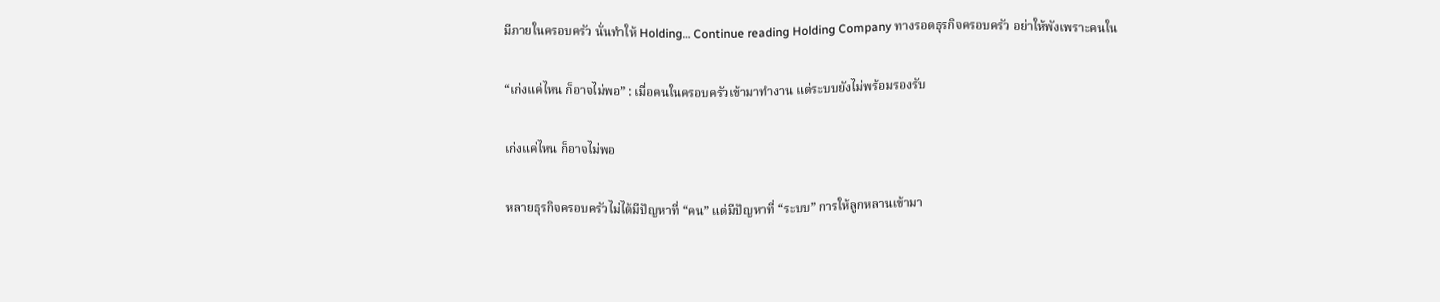มีภายในครอบครัว นั่นทำให้ Holding… Continue reading Holding Company ทางรอดธุรกิจครอบครัว อย่าให้พังเพราะคนใน

“เก่งแค่ไหน ก็อาจไม่พอ” : เมื่อคนในครอบครัวเข้ามาทำงาน แต่ระบบยังไม่พร้อมรองรับ

เก่งแค่ไหน ก็อาจไม่พอ

หลายธุรกิจครอบครัวไม่ได้มีปัญหาที่ “คน” แต่มีปัญหาที่ “ระบบ” การให้ลูกหลานเข้ามา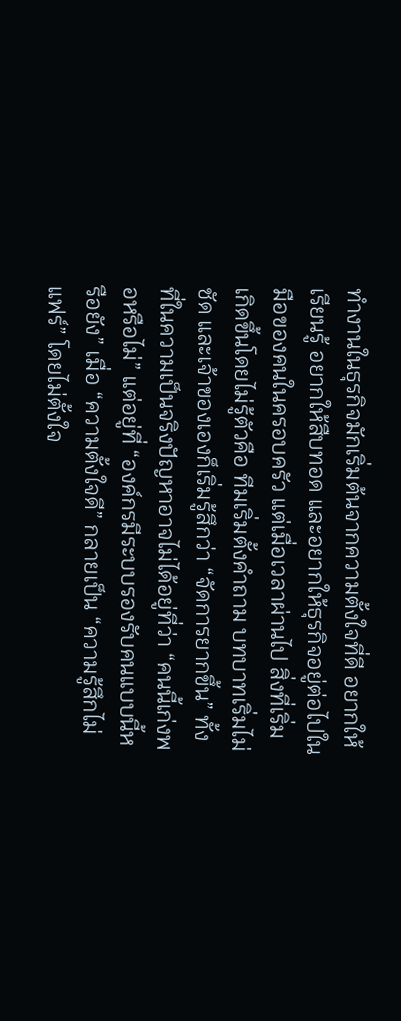ทำงานในธุรกิจมักเริ่มต้นจากความตั้งใจที่ดี อยากให้เรียนรู้ อยากให้สืบทอด และอยากให้ธุรกิจอยู่ต่อไปในมือของคนในครอบครัว แต่เมื่อเวลาผ่านไป สิ่งที่เริ่มเกิดขึ้นโดยไม่รู้ตัวคือ ทีมเริ่มตั้งคำถาม บทบาทเริ่มไม่ชัด และเจ้าของเองก็เริ่มรู้สึกว่า “จัดการยากขึ้น” ทั้งที่ในความเป็นจริงปัญหาอาจไม่ได้อยู่ที่ว่า “คนนี้เก่งพอหรือไม่” แต่อยู่ที่ “องค์กรมีระบบรองรับคนแบบนี้หรือยัง” เมื่อ “ความตั้งใจดี” กลายเป็น “ความรู้สึกไม่แฟร์” โดยไม่ตั้งใจ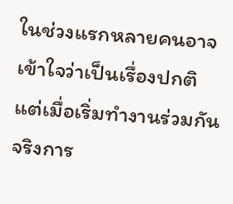ในช่วงแรกหลายคนอาจเข้าใจว่าเป็นเรื่องปกติแต่เมื่อเริ่มทำงานร่วมกันจริงการ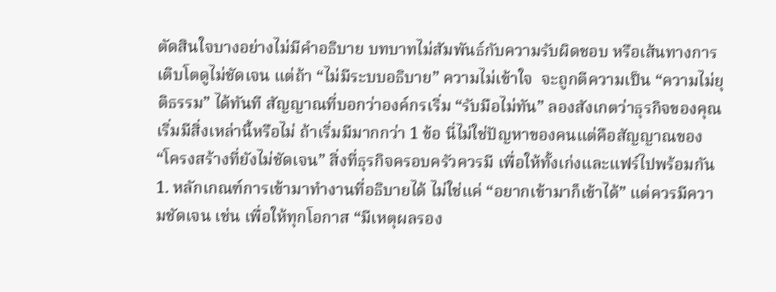ตัดสินใจบางอย่างไม่มีคำอธิบาย บทบาทไม่สัมพันธ์กับความรับผิดชอบ หรือเส้นทางการเติบโตดูไม่ชัดเจน แต่ถ้า “ไม่มีระบบอธิบาย” ความไม่เข้าใจ  จะถูกตีความเป็น “ความไม่ยุติธรรม” ได้ทันที สัญญาณที่บอกว่าองค์กรเริ่ม “รับมือไม่ทัน” ลองสังเกตว่าธุรกิจของคุณเริ่มมีสิ่งเหล่านี้หรือไม่ ถ้าเริ่มมีมากกว่า 1 ข้อ นี่ไม่ใช่ปัญหาของคนแต่คือสัญญาณของ “โครงสร้างที่ยังไม่ชัดเจน” สิ่งที่ธุรกิจครอบครัวควรมี เพื่อให้ทั้งเก่งและแฟร์ไปพร้อมกัน 1. หลักเกณฑ์การเข้ามาทำงานที่อธิบายได้ ไม่ใช่แค่ “อยากเข้ามาก็เข้าได้” แต่ควรมีความชัดเจน เช่น เพื่อให้ทุกโอกาส “มีเหตุผลรอง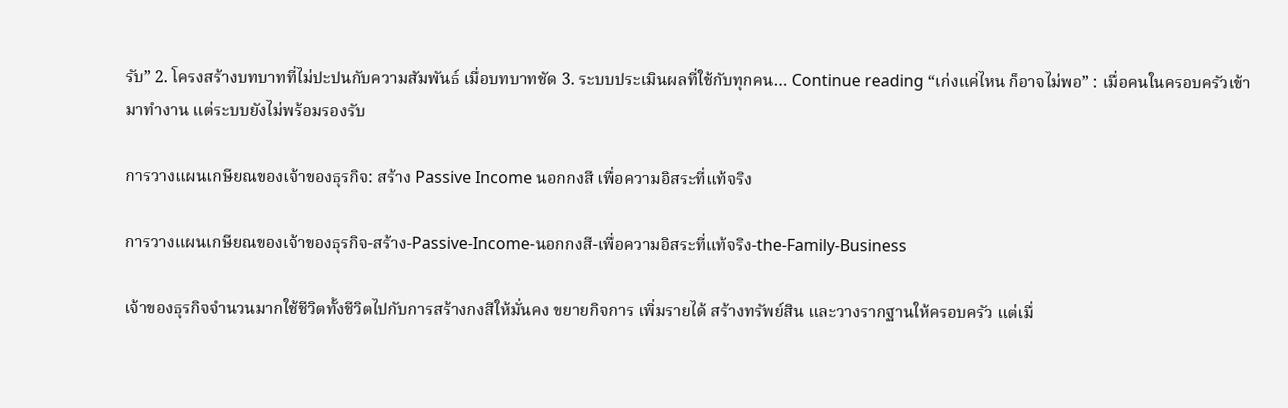รับ” 2. โครงสร้างบทบาทที่ไม่ปะปนกับความสัมพันธ์ เมื่อบทบาทชัด 3. ระบบประเมินผลที่ใช้กับทุกคน… Continue reading “เก่งแค่ไหน ก็อาจไม่พอ” : เมื่อคนในครอบครัวเข้ามาทำงาน แต่ระบบยังไม่พร้อมรองรับ

การวางแผนเกษียณของเจ้าของธุรกิจ: สร้าง Passive Income นอกกงสี เพื่อความอิสระที่แท้จริง

การวางแผนเกษียณของเจ้าของธุรกิจ-สร้าง-Passive-Income-นอกกงสี-เพื่อความอิสระที่แท้จริง-the-Family-Business

เจ้าของธุรกิจจำนวนมากใช้ชีวิตทั้งชีวิตไปกับการสร้างกงสีให้มั่นคง ขยายกิจการ เพิ่มรายได้ สร้างทรัพย์สิน และวางรากฐานให้ครอบครัว แต่เมื่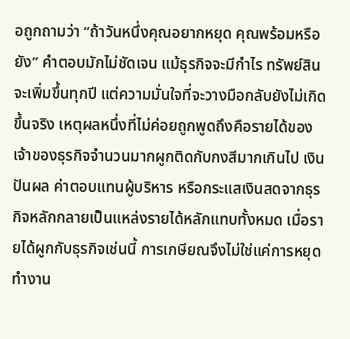อถูกถามว่า “ถ้าวันหนึ่งคุณอยากหยุด คุณพร้อมหรือยัง” คำตอบมักไม่ชัดเจน แม้ธุรกิจจะมีกำไร ทรัพย์สินจะเพิ่มขึ้นทุกปี แต่ความมั่นใจที่จะวางมือกลับยังไม่เกิดขึ้นจริง เหตุผลหนึ่งที่ไม่ค่อยถูกพูดถึงคือรายได้ของเจ้าของธุรกิจจำนวนมากผูกติดกับกงสีมากเกินไป เงินปันผล ค่าตอบแทนผู้บริหาร หรือกระแสเงินสดจากธุรกิจหลักกลายเป็นแหล่งรายได้หลักแทบทั้งหมด เมื่อรายได้ผูกกับธุรกิจเช่นนี้ การเกษียณจึงไม่ใช่แค่การหยุดทำงาน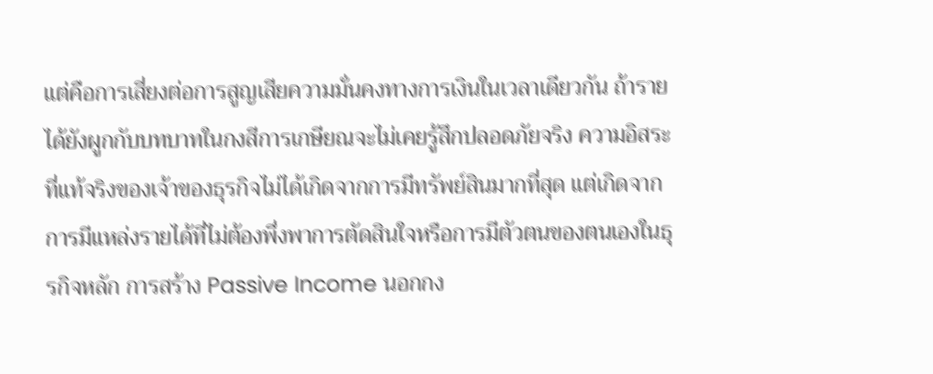แต่คือการเสี่ยงต่อการสูญเสียความมั่นคงทางการเงินในเวลาเดียวกัน ถ้ารายได้ยังผูกกับบทบาทในกงสีการเกษียณจะไม่เคยรู้สึกปลอดภัยจริง ความอิสระที่แท้จริงของเจ้าของธุรกิจไม่ได้เกิดจากการมีทรัพย์สินมากที่สุด แต่เกิดจากการมีแหล่งรายได้ที่ไม่ต้องพึ่งพาการตัดสินใจหรือการมีตัวตนของตนเองในธุรกิจหลัก การสร้าง Passive Income นอกกง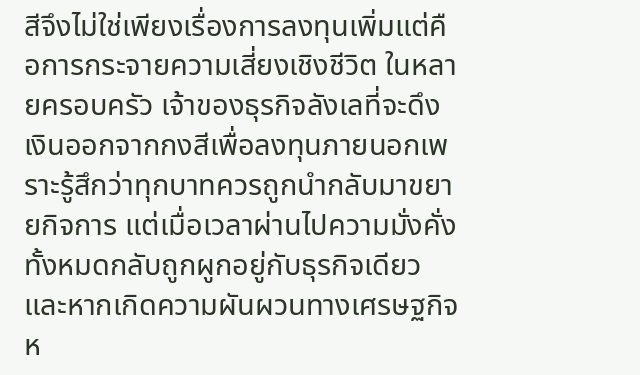สีจึงไม่ใช่เพียงเรื่องการลงทุนเพิ่มแต่คือการกระจายความเสี่ยงเชิงชีวิต ในหลายครอบครัว เจ้าของธุรกิจลังเลที่จะดึงเงินออกจากกงสีเพื่อลงทุนภายนอกเพราะรู้สึกว่าทุกบาทควรถูกนำกลับมาขยายกิจการ แต่เมื่อเวลาผ่านไปความมั่งคั่งทั้งหมดกลับถูกผูกอยู่กับธุรกิจเดียว และหากเกิดความผันผวนทางเศรษฐกิจห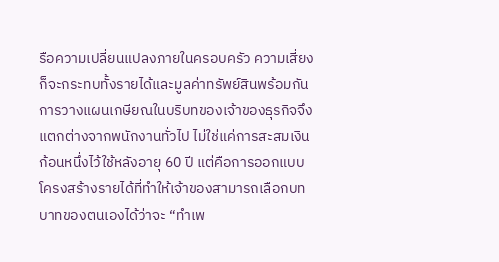รือความเปลี่ยนแปลงภายในครอบครัว ความเสี่ยงก็จะกระทบทั้งรายได้และมูลค่าทรัพย์สินพร้อมกัน การวางแผนเกษียณในบริบทของเจ้าของธุรกิจจึงแตกต่างจากพนักงานทั่วไป ไม่ใช่แค่การสะสมเงินก้อนหนึ่งไว้ใช้หลังอายุ 60 ปี แต่คือการออกแบบโครงสร้างรายได้ที่ทำให้เจ้าของสามารถเลือกบทบาทของตนเองได้ว่าจะ “ทำเพ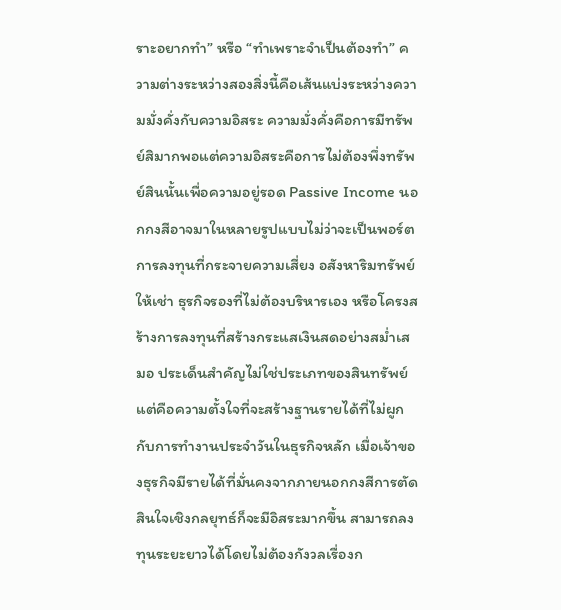ราะอยากทำ” หรือ “ทำเพราะจำเป็นต้องทำ” ความต่างระหว่างสองสิ่งนี้คือเส้นแบ่งระหว่างความมั่งคั่งกับความอิสระ ความมั่งคั่งคือการมีทรัพย์สิมากพอแต่ความอิสระคือการไม่ต้องพึ่งทรัพย์สินนั้นเพื่อความอยู่รอด Passive Income นอกกงสีอาจมาในหลายรูปแบบไม่ว่าจะเป็นพอร์ตการลงทุนที่กระจายความเสี่ยง อสังหาริมทรัพย์ให้เช่า ธุรกิจรองที่ไม่ต้องบริหารเอง หรือโครงสร้างการลงทุนที่สร้างกระแสเงินสดอย่างสม่ำเสมอ ประเด็นสำคัญไม่ใช่ประเภทของสินทรัพย์แต่คือความตั้งใจที่จะสร้างฐานรายได้ที่ไม่ผูกกับการทำงานประจำวันในธุรกิจหลัก เมื่อเจ้าของธุรกิจมีรายได้ที่มั่นคงจากภายนอกกงสีการตัดสินใจเชิงกลยุทธ์ก็จะมีอิสระมากขึ้น สามารถลงทุนระยะยาวได้โดยไม่ต้องกังวลเรื่องก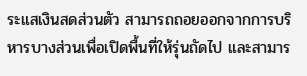ระแสเงินสดส่วนตัว สามารถถอยออกจากการบริหารบางส่วนเพื่อเปิดพื้นที่ให้รุ่นถัดไป และสามาร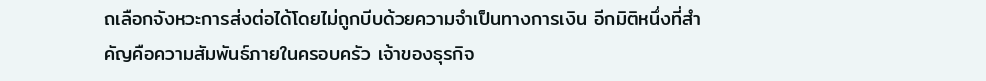ถเลือกจังหวะการส่งต่อได้โดยไม่ถูกบีบด้วยความจำเป็นทางการเงิน อีกมิติหนึ่งที่สำคัญคือความสัมพันธ์ภายในครอบครัว เจ้าของธุรกิจ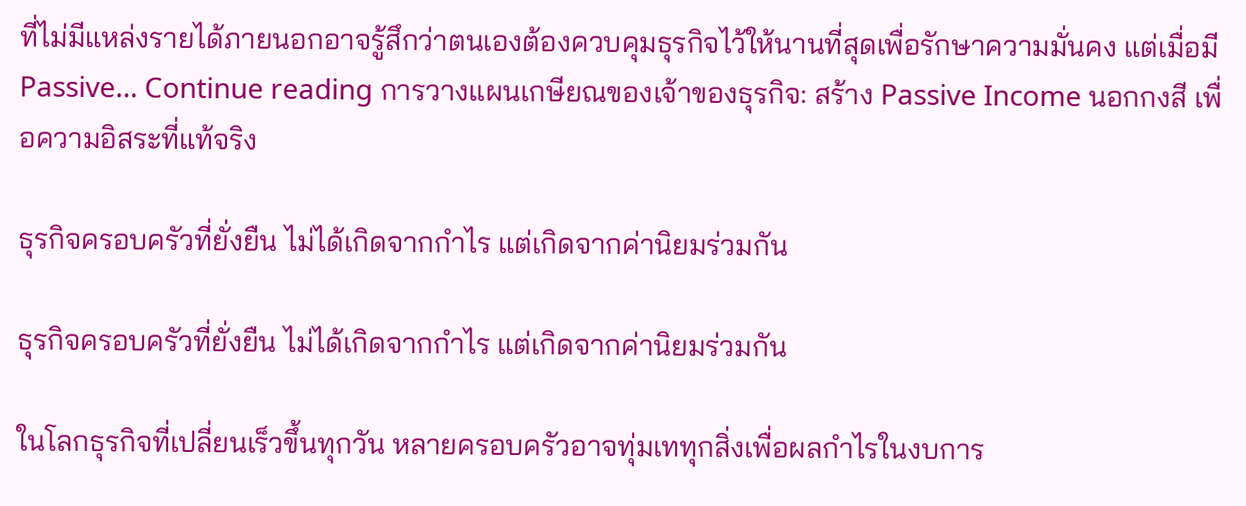ที่ไม่มีแหล่งรายได้ภายนอกอาจรู้สึกว่าตนเองต้องควบคุมธุรกิจไว้ให้นานที่สุดเพื่อรักษาความมั่นคง แต่เมื่อมี Passive… Continue reading การวางแผนเกษียณของเจ้าของธุรกิจ: สร้าง Passive Income นอกกงสี เพื่อความอิสระที่แท้จริง

ธุรกิจครอบครัวที่ยั่งยืน ไม่ได้เกิดจากกำไร แต่เกิดจากค่านิยมร่วมกัน

ธุรกิจครอบครัวที่ยั่งยืน ไม่ได้เกิดจากกำไร แต่เกิดจากค่านิยมร่วมกัน

ในโลกธุรกิจที่เปลี่ยนเร็วขึ้นทุกวัน หลายครอบครัวอาจทุ่มเททุกสิ่งเพื่อผลกำไรในงบการ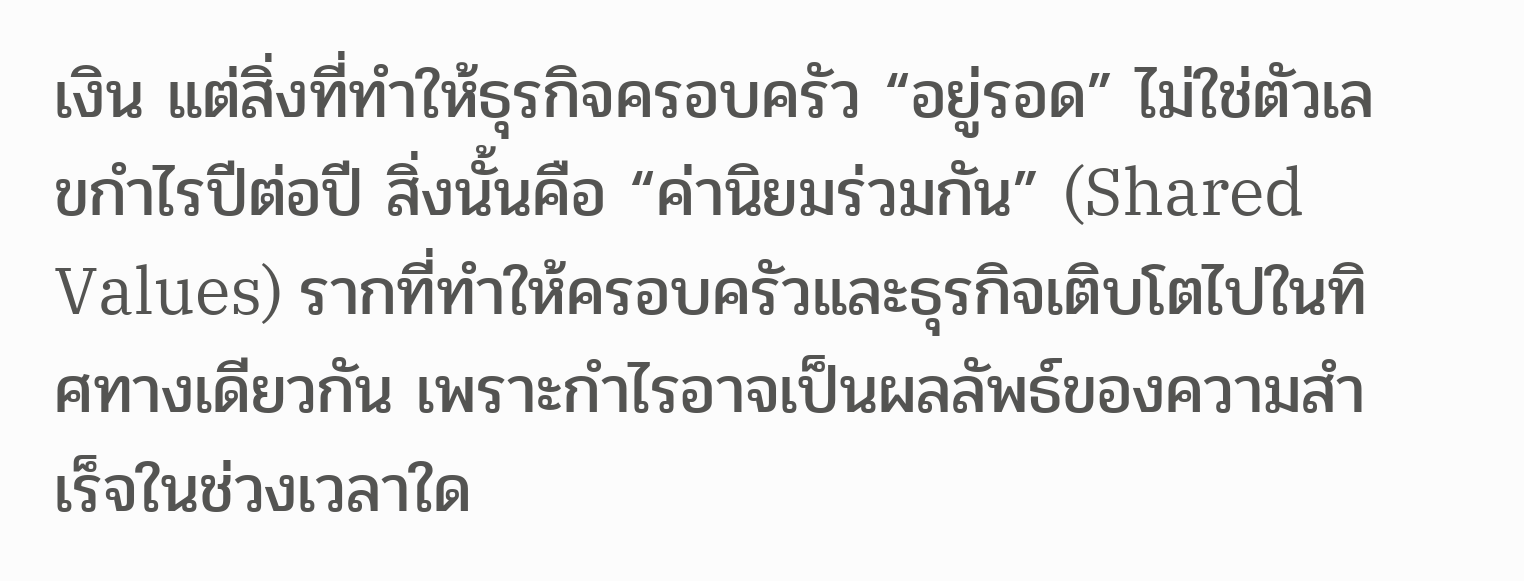เงิน แต่สิ่งที่ทำให้ธุรกิจครอบครัว “อยู่รอด” ไม่ใช่ตัวเลขกำไรปีต่อปี สิ่งนั้นคือ “ค่านิยมร่วมกัน” (Shared Values) รากที่ทำให้ครอบครัวและธุรกิจเติบโตไปในทิศทางเดียวกัน เพราะกำไรอาจเป็นผลลัพธ์ของความสำเร็จในช่วงเวลาใด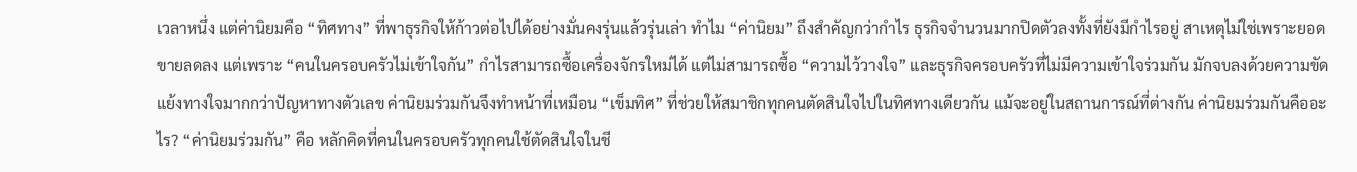เวลาหนึ่ง แต่ค่านิยมคือ “ทิศทาง” ที่พาธุรกิจให้ก้าวต่อไปได้อย่างมั่นคงรุ่นแล้วรุ่นเล่า ทำไม “ค่านิยม” ถึงสำคัญกว่ากำไร ธุรกิจจำนวนมากปิดตัวลงทั้งที่ยังมีกำไรอยู่ สาเหตุไม่ใช่เพราะยอดขายลดลง แต่เพราะ “คนในครอบครัวไม่เข้าใจกัน” กำไรสามารถซื้อเครื่องจักรใหม่ได้ แต่ไม่สามารถซื้อ “ความไว้วางใจ” และธุรกิจครอบครัวที่ไม่มีความเข้าใจร่วมกัน มักจบลงด้วยความขัดแย้งทางใจมากกว่าปัญหาทางตัวเลข ค่านิยมร่วมกันจึงทำหน้าที่เหมือน “เข็มทิศ” ที่ช่วยให้สมาชิกทุกคนตัดสินใจไปในทิศทางเดียวกัน แม้จะอยู่ในสถานการณ์ที่ต่างกัน ค่านิยมร่วมกันคืออะไร? “ค่านิยมร่วมกัน” คือ หลักคิดที่คนในครอบครัวทุกคนใช้ตัดสินใจในชี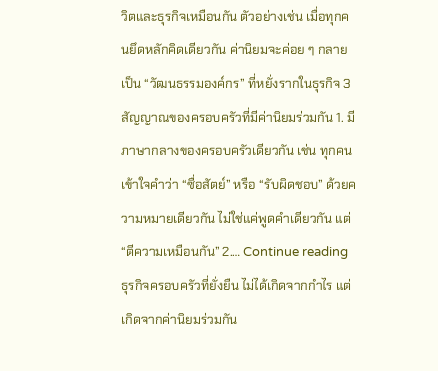วิตและธุรกิจเหมือนกัน ตัวอย่างเช่น เมื่อทุกคนยึดหลักคิดเดียวกัน ค่านิยมจะค่อย ๆ กลายเป็น “วัฒนธรรมองค์กร” ที่หยั่งรากในธุรกิจ 3 สัญญาณของครอบครัวที่มีค่านิยมร่วมกัน 1. มีภาษากลางของครอบครัวเดียวกัน เช่น ทุกคนเข้าใจคำว่า “ซื่อสัตย์” หรือ “รับผิดชอบ” ด้วยความหมายเดียวกัน ไม่ใช่แค่พูดคำเดียวกัน แต่ “ตีความเหมือนกัน” 2.… Continue reading ธุรกิจครอบครัวที่ยั่งยืน ไม่ได้เกิดจากกำไร แต่เกิดจากค่านิยมร่วมกัน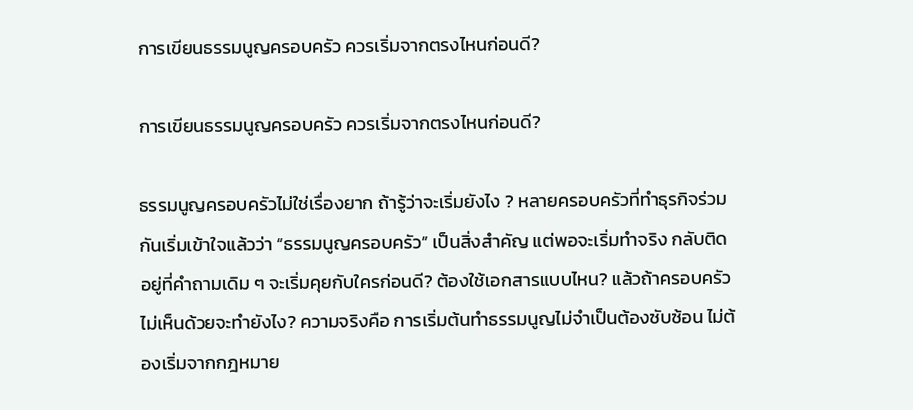การเขียนธรรมนูญครอบครัว ควรเริ่มจากตรงไหนก่อนดี?

การเขียนธรรมนูญครอบครัว ควรเริ่มจากตรงไหนก่อนดี?

ธรรมนูญครอบครัวไม่ใช่เรื่องยาก ถ้ารู้ว่าจะเริ่มยังไง ? หลายครอบครัวที่ทำธุรกิจร่วมกันเริ่มเข้าใจแล้วว่า “ธรรมนูญครอบครัว” เป็นสิ่งสำคัญ แต่พอจะเริ่มทำจริง กลับติดอยู่ที่คำถามเดิม ๆ จะเริ่มคุยกับใครก่อนดี? ต้องใช้เอกสารแบบไหน? แล้วถ้าครอบครัวไม่เห็นด้วยจะทำยังไง? ความจริงคือ การเริ่มต้นทำธรรมนูญไม่จำเป็นต้องซับซ้อน ไม่ต้องเริ่มจากกฎหมาย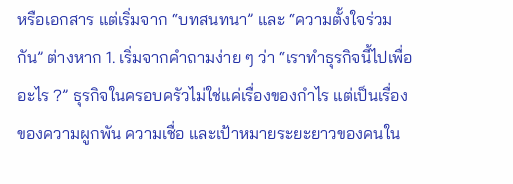หรือเอกสาร แต่เริ่มจาก “บทสนทนา” และ “ความตั้งใจร่วมกัน” ต่างหาก 1. เริ่มจากคำถามง่าย ๆ ว่า “เราทำธุรกิจนี้ไปเพื่ออะไร ?” ธุรกิจในครอบครัวไม่ใช่แค่เรื่องของกำไร แต่เป็นเรื่องของความผูกพัน ความเชื่อ และเป้าหมายระยะยาวของคนใน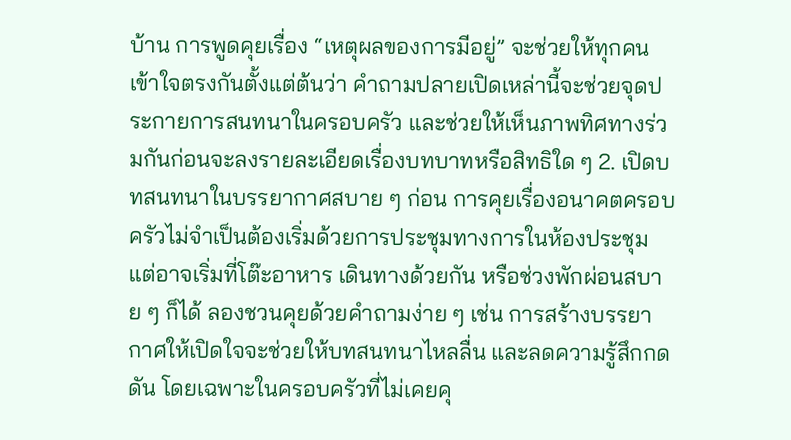บ้าน การพูดคุยเรื่อง “เหตุผลของการมีอยู่” จะช่วยให้ทุกคนเข้าใจตรงกันตั้งแต่ต้นว่า คำถามปลายเปิดเหล่านี้จะช่วยจุดประกายการสนทนาในครอบครัว และช่วยให้เห็นภาพทิศทางร่วมกันก่อนจะลงรายละเอียดเรื่องบทบาทหรือสิทธิใด ๆ 2. เปิดบทสนทนาในบรรยากาศสบาย ๆ ก่อน การคุยเรื่องอนาคตครอบครัวไม่จำเป็นต้องเริ่มด้วยการประชุมทางการในห้องประชุม แต่อาจเริ่มที่โต๊ะอาหาร เดินทางด้วยกัน หรือช่วงพักผ่อนสบาย ๆ ก็ได้ ลองชวนคุยด้วยคำถามง่าย ๆ เช่น การสร้างบรรยากาศให้เปิดใจจะช่วยให้บทสนทนาไหลลื่น และลดความรู้สึกกดดัน โดยเฉพาะในครอบครัวที่ไม่เคยคุ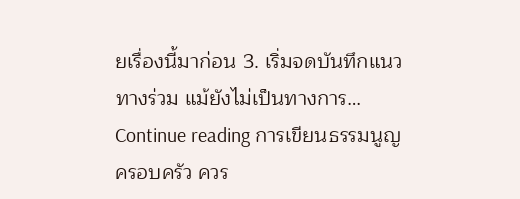ยเรื่องนี้มาก่อน 3. เริ่มจดบันทึกแนวทางร่วม แม้ยังไม่เป็นทางการ… Continue reading การเขียนธรรมนูญครอบครัว ควร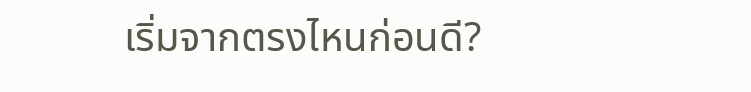เริ่มจากตรงไหนก่อนดี?